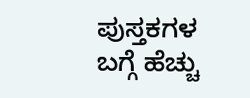ಪುಸ್ತಕಗಳ ಬಗ್ಗೆ ಹೆಚ್ಚು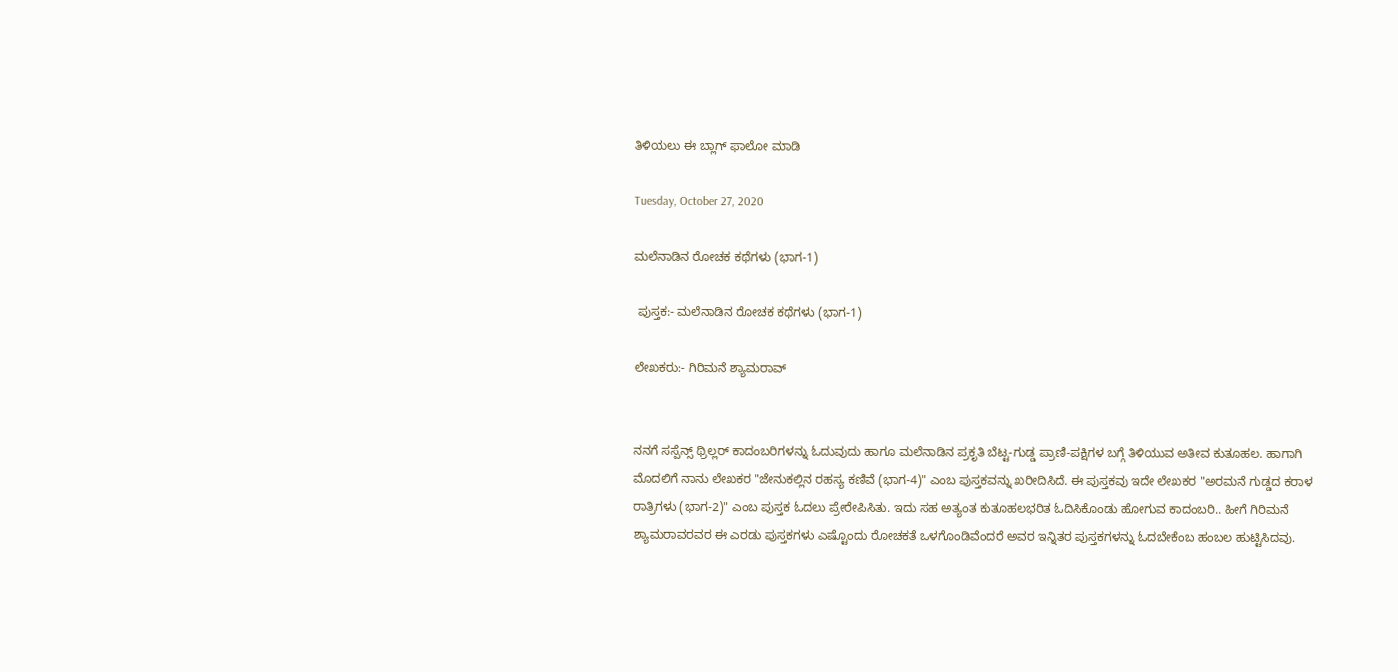ತಿಳಿಯಲು ಈ ಬ್ಲಾಗ್ ಫಾಲೋ ಮಾಡಿ

Tuesday, October 27, 2020

ಮಲೆನಾಡಿನ ರೋಚಕ ಕಥೆಗಳು (ಭಾಗ-1)

 ಪುಸ್ತಕ:- ಮಲೆನಾಡಿನ ರೋಚಕ ಕಥೆಗಳು (ಭಾಗ-1)

ಲೇಖಕರು:- ಗಿರಿಮನೆ ಶ್ಯಾಮರಾವ್


ನನಗೆ ಸಸ್ಪೆನ್ಸ್ ಥ್ರಿಲ್ಲರ್ ಕಾದಂಬರಿಗಳನ್ನು ಓದುವುದು ಹಾಗೂ ಮಲೆನಾಡಿನ ಪ್ರಕೃತಿ ಬೆಟ್ಟ-ಗುಡ್ಡ ಪ್ರಾಣಿ-ಪಕ್ಷಿಗಳ ಬಗ್ಗೆ ತಿಳಿಯುವ ಅತೀವ ಕುತೂಹಲ. ಹಾಗಾಗಿ ಮೊದಲಿಗೆ ನಾನು ಲೇಖಕರ "ಜೇನುಕಲ್ಲಿನ ರಹಸ್ಯ ಕಣಿವೆ (ಭಾಗ-4)" ಎಂಬ ಪುಸ್ತಕವನ್ನು ಖರೀದಿಸಿದೆ. ಈ ಪುಸ್ತಕವು ಇದೇ ಲೇಖಕರ "ಅರಮನೆ ಗುಡ್ಡದ ಕರಾಳ ರಾತ್ರಿಗಳು (ಭಾಗ-2)" ಎಂಬ ಪುಸ್ತಕ ಓದಲು ಪ್ರೇರೇಪಿಸಿತು. ಇದು ಸಹ ಅತ್ಯಂತ ಕುತೂಹಲಭರಿತ ಓದಿಸಿಕೊಂಡು ಹೋಗುವ ಕಾದಂಬರಿ.. ಹೀಗೆ ಗಿರಿಮನೆ ಶ್ಯಾಮರಾವರವರ ಈ ಎರಡು ಪುಸ್ತಕಗಳು ಎಷ್ಟೊಂದು ರೋಚಕತೆ ಒಳಗೊಂಡಿವೆಂದರೆ ಅವರ ಇನ್ನಿತರ ಪುಸ್ತಕಗಳನ್ನು ಓದಬೇಕೆಂಬ ಹಂಬಲ ಹುಟ್ಟಿಸಿದವು.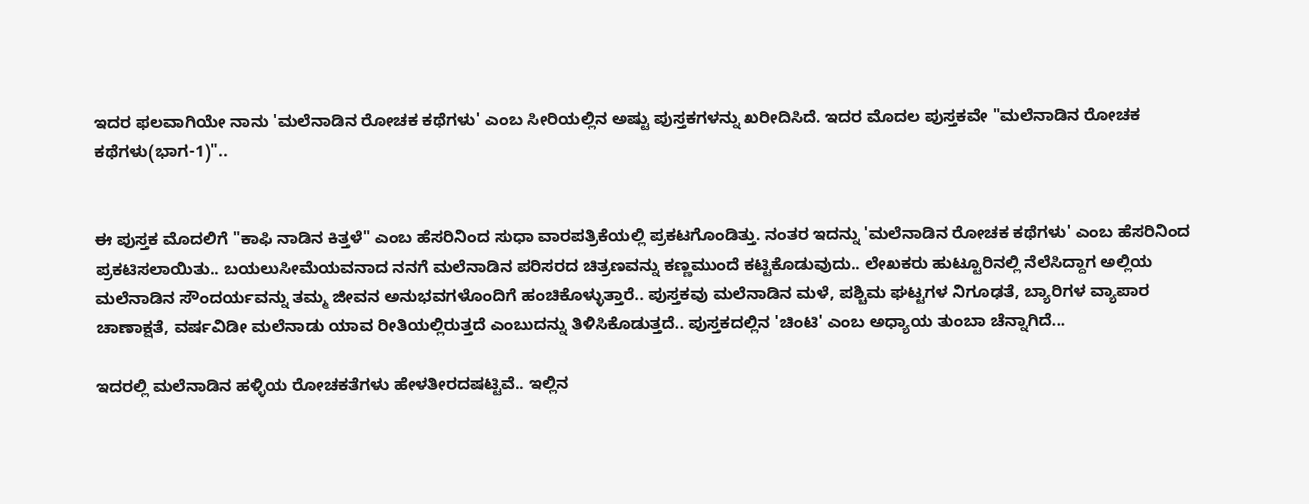ಇದರ ಫಲವಾಗಿಯೇ ನಾನು 'ಮಲೆನಾಡಿನ ರೋಚಕ ಕಥೆಗಳು' ಎಂಬ ಸೀರಿಯಲ್ಲಿನ ಅಷ್ಟು ಪುಸ್ತಕಗಳನ್ನು ಖರೀದಿಸಿದೆ. ಇದರ ಮೊದಲ ಪುಸ್ತಕವೇ "ಮಲೆನಾಡಿನ ರೋಚಕ ಕಥೆಗಳು(ಭಾಗ-1)"..


ಈ ಪುಸ್ತಕ ಮೊದಲಿಗೆ "ಕಾಫಿ ನಾಡಿನ ಕಿತ್ತಳೆ" ಎಂಬ ಹೆಸರಿನಿಂದ ಸುಧಾ ವಾರಪತ್ರಿಕೆಯಲ್ಲಿ ಪ್ರಕಟಗೊಂಡಿತ್ತು. ನಂತರ ಇದನ್ನು 'ಮಲೆನಾಡಿನ ರೋಚಕ ಕಥೆಗಳು' ಎಂಬ ಹೆಸರಿನಿಂದ ಪ್ರಕಟಿಸಲಾಯಿತು.. ಬಯಲುಸೀಮೆಯವನಾದ ನನಗೆ ಮಲೆನಾಡಿನ ಪರಿಸರದ ಚಿತ್ರಣವನ್ನು ಕಣ್ಣಮುಂದೆ ಕಟ್ಟಿಕೊಡುವುದು.. ಲೇಖಕರು ಹುಟ್ಟೂರಿನಲ್ಲಿ ನೆಲೆಸಿದ್ದಾಗ ಅಲ್ಲಿಯ ಮಲೆನಾಡಿನ ಸೌಂದರ್ಯವನ್ನು ತಮ್ಮ ಜೀವನ ಅನುಭವಗಳೊಂದಿಗೆ ಹಂಚಿಕೊಳ್ಳುತ್ತಾರೆ.. ಪುಸ್ತಕವು ಮಲೆನಾಡಿನ ಮಳೆ, ಪಶ್ಚಿಮ ಘಟ್ಟಗಳ ನಿಗೂಢತೆ, ಬ್ಯಾರಿಗಳ ವ್ಯಾಪಾರ ಚಾಣಾಕ್ಷತೆ, ವರ್ಷವಿಡೀ ಮಲೆನಾಡು ಯಾವ ರೀತಿಯಲ್ಲಿರುತ್ತದೆ ಎಂಬುದನ್ನು ತಿಳಿಸಿಕೊಡುತ್ತದೆ.. ಪುಸ್ತಕದಲ್ಲಿನ 'ಚಿಂಟಿ' ಎಂಬ ಅಧ್ಯಾಯ ತುಂಬಾ ಚೆನ್ನಾಗಿದೆ...

ಇದರಲ್ಲಿ ಮಲೆನಾಡಿನ ಹಳ್ಳಿಯ ರೋಚಕತೆಗಳು ಹೇಳತೀರದಷಟ್ಟಿವೆ.. ಇಲ್ಲಿನ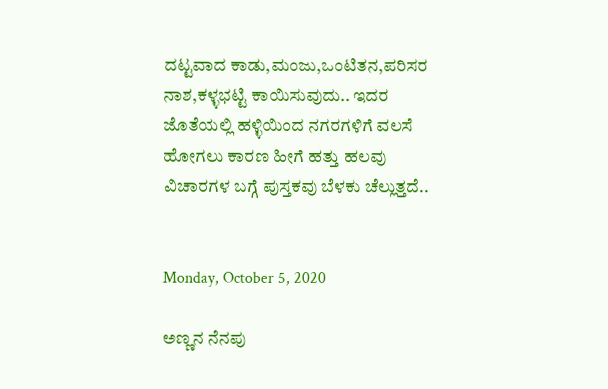ದಟ್ಟವಾದ ಕಾಡು,ಮಂಜು,ಒಂಟಿತನ,ಪರಿಸರ ನಾಶ,ಕಳ್ಳಭಟ್ಟಿ ಕಾಯಿಸುವುದು.. ಇದರ ಜೊತೆಯಲ್ಲಿ ಹಳ್ಳಿಯಿಂದ ನಗರಗಳಿಗೆ ವಲಸೆ ಹೋಗಲು ಕಾರಣ ಹೀಗೆ ಹತ್ತು ಹಲವು ವಿಚಾರಗಳ ಬಗ್ಗೆ ಪುಸ್ತಕವು ಬೆಳಕು ಚೆಲ್ಲುತ್ತದೆ..


Monday, October 5, 2020

ಅಣ್ಣನ ನೆನಪು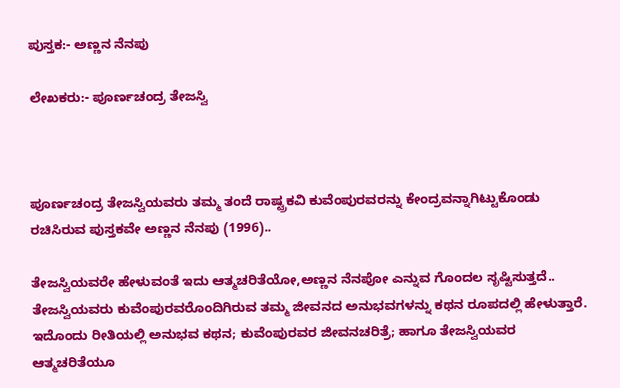ಪುಸ್ತಕ:- ಅಣ್ಣನ ನೆನಪು

ಲೇಖಕರು:- ಪೂರ್ಣಚಂದ್ರ ತೇಜಸ್ವಿ



ಪೂರ್ಣಚಂದ್ರ ತೇಜಸ್ವಿಯವರು ತಮ್ಮ ತಂದೆ ರಾಷ್ಟ್ರಕವಿ ಕುವೆಂಪುರವರನ್ನು ಕೇಂದ್ರವನ್ನಾಗಿಟ್ಟುಕೊಂಡು ರಚಿಸಿರುವ ಪುಸ್ತಕವೇ ಅಣ್ಣನ ನೆನಪು (1996)..

ತೇಜಸ್ವಿಯವರೇ ಹೇಳುವಂತೆ ಇದು ಆತ್ಮಚರಿತೆಯೋ,ಅಣ್ಣನ ನೆನಪೋ ಎನ್ನುವ ಗೊಂದಲ ಸೃಷ್ಟಿಸುತ್ತದೆ.. ತೇಜಸ್ವಿಯವರು ಕುವೆಂಪುರವರೊಂದಿಗಿರುವ ತಮ್ಮ ಜೀವನದ ಅನುಭವಗಳನ್ನು ಕಥನ ರೂಪದಲ್ಲಿ ಹೇಳುತ್ತಾರೆ. ಇದೊಂದು ರೀತಿಯಲ್ಲಿ ಅನುಭವ ಕಥನ; ಕುವೆಂಪುರವರ ಜೀವನಚರಿತ್ರೆ; ಹಾಗೂ ತೇಜಸ್ವಿಯವರ ಆತ್ಮಚರಿತೆಯೂ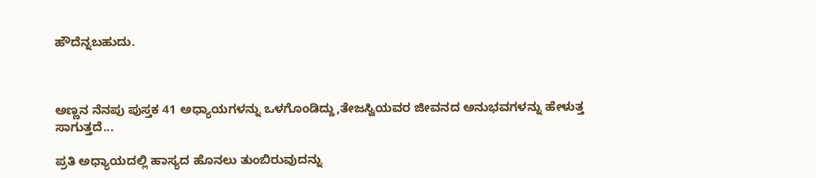ಹೌದೆನ್ನಬಹುದು.



ಅಣ್ಣನ ನೆನಪು ಪುಸ್ತಕ 41 ಅಧ್ಯಾಯಗಳನ್ನು ಒಳಗೊಂಡಿದ್ದು,ತೇಜಸ್ವಿಯವರ ಜೀವನದ ಅನುಭವಗಳನ್ನು ಹೇಳುತ್ತ ಸಾಗುತ್ತದೆ...

ಪ್ರತಿ ಅಧ್ಯಾಯದಲ್ಲಿ ಹಾಸ್ಯದ ಹೊನಲು ತುಂಬಿರುವುದನ್ನು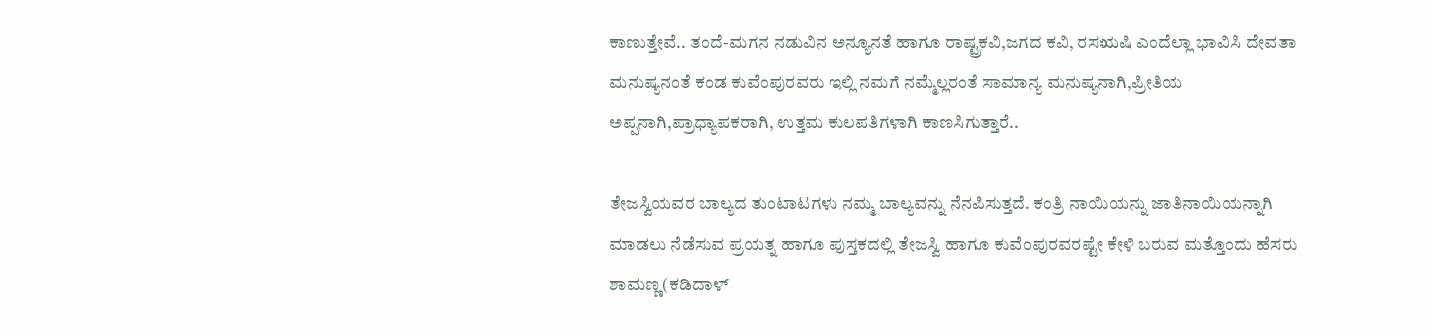ಕಾಣುತ್ತೇವೆ.. ತಂದೆ-ಮಗನ ನಡುವಿನ ಅನ್ಯೂನತೆ ಹಾಗೂ ರಾಷ್ಟ್ರಕವಿ,ಜಗದ ಕವಿ, ರಸಋಷಿ ಎಂದೆಲ್ಲಾ ಭಾವಿಸಿ ದೇವತಾ ಮನುಷ್ಯನಂತೆ ಕಂಡ ಕುವೆಂಪುರವರು ಇಲ್ಲಿ ನಮಗೆ ನಮ್ಮೆಲ್ಲರಂತೆ ಸಾಮಾನ್ಯ ಮನುಷ್ಯನಾಗಿ,ಪ್ರೀತಿಯ ಅಪ್ಪನಾಗಿ,ಪ್ರಾಧ್ಯಾಪಕರಾಗಿ, ಉತ್ತಮ ಕುಲಪತಿಗಳಾಗಿ ಕಾಣಸಿಗುತ್ತಾರೆ..

ತೇಜಸ್ವಿಯವರ ಬಾಲ್ಯದ ತುಂಟಾಟಗಳು ನಮ್ಮ ಬಾಲ್ಯವನ್ನು ನೆನಪಿಸುತ್ತದೆ. ಕಂತ್ರಿ ನಾಯಿಯನ್ನು ಜಾತಿನಾಯಿಯನ್ನಾಗಿ ಮಾಡಲು ನೆಡೆಸುವ ಪ್ರಯತ್ನ ಹಾಗೂ ಪುಸ್ತಕದಲ್ಲಿ ತೇಜಸ್ವಿ ಹಾಗೂ ಕುವೆಂಪುರವರಷ್ಟೇ ಕೇಳಿ ಬರುವ ಮತ್ತೊಂದು ಹೆಸರು ಶಾಮಣ್ಣ(ಕಡಿದಾಳ್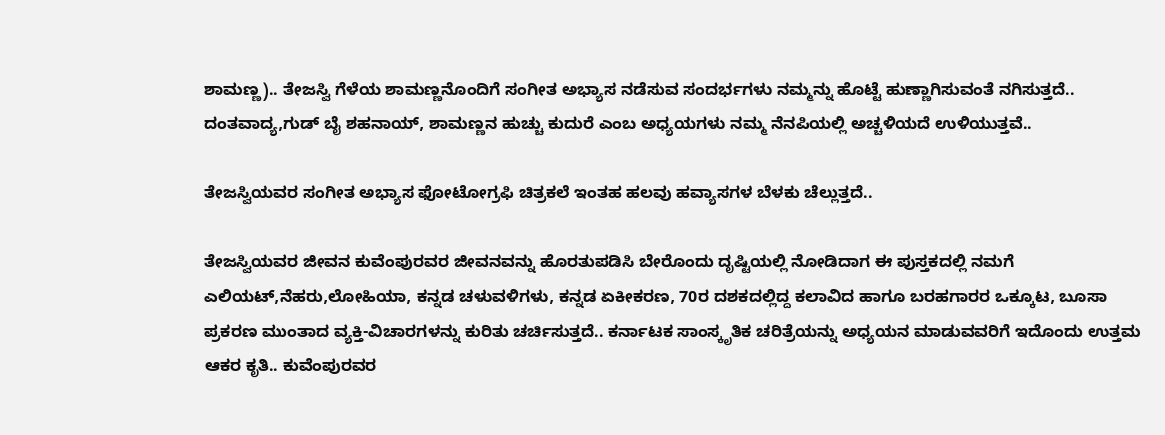ಶಾಮಣ್ಣ).. ತೇಜಸ್ವಿ ಗೆಳೆಯ ಶಾಮಣ್ಣನೊಂದಿಗೆ ಸಂಗೀತ ಅಭ್ಯಾಸ ನಡೆಸುವ ಸಂದರ್ಭಗಳು ನಮ್ಮನ್ನು ಹೊಟ್ಟೆ ಹುಣ್ಣಾಗಿಸುವಂತೆ ನಗಿಸುತ್ತದೆ.. ದಂತವಾದ್ಯ,ಗುಡ್ ಬೈ ಶಹನಾಯ್, ಶಾಮಣ್ಣನ ಹುಚ್ಚು ಕುದುರೆ ಎಂಬ ಅಧ್ಯಯಗಳು ನಮ್ಮ ನೆನಪಿಯಲ್ಲಿ ಅಚ್ಚಳಿಯದೆ ಉಳಿಯುತ್ತವೆ..

ತೇಜಸ್ವಿಯವರ ಸಂಗೀತ ಅಭ್ಯಾಸ ಫೋಟೋಗ್ರಫಿ ಚಿತ್ರಕಲೆ ಇಂತಹ ಹಲವು ಹವ್ಯಾಸಗಳ ಬೆಳಕು ಚೆಲ್ಲುತ್ತದೆ..

ತೇಜಸ್ವಿಯವರ ಜೀವನ ಕುವೆಂಪುರವರ ಜೀವನವನ್ನು ಹೊರತುಪಡಿಸಿ ಬೇರೊಂದು ದೃಷ್ಟಿಯಲ್ಲಿ ನೋಡಿದಾಗ ಈ ಪುಸ್ತಕದಲ್ಲಿ ನಮಗೆ ಎಲಿಯಟ್,ನೆಹರು,ಲೋಹಿಯಾ, ಕನ್ನಡ ಚಳುವಳಿಗಳು, ಕನ್ನಡ ಏಕೀಕರಣ, 70ರ ದಶಕದಲ್ಲಿದ್ದ ಕಲಾವಿದ ಹಾಗೂ ಬರಹಗಾರರ ಒಕ್ಕೂಟ, ಬೂಸಾ ಪ್ರಕರಣ ಮುಂತಾದ ವ್ಯಕ್ತಿ-ವಿಚಾರಗಳನ್ನು ಕುರಿತು ಚರ್ಚಿಸುತ್ತದೆ.. ಕರ್ನಾಟಕ ಸಾಂಸ್ಕೃತಿಕ ಚರಿತ್ರೆಯನ್ನು ಅಧ್ಯಯನ ಮಾಡುವವರಿಗೆ ಇದೊಂದು ಉತ್ತಮ ಆಕರ ಕೃತಿ.. ಕುವೆಂಪುರವರ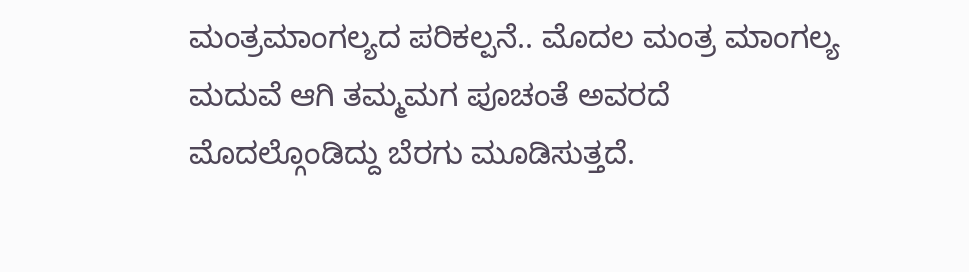ಮಂತ್ರಮಾಂಗಲ್ಯದ ಪರಿಕಲ್ಪನೆ.. ಮೊದಲ ಮಂತ್ರ ಮಾಂಗಲ್ಯ ಮದುವೆ ಆಗಿ‌ ತಮ್ಮ‌‌ಮಗ ಪೂಚಂತೆ ಅವರದೆ ಮೊದಲ್ಗೊಂಡಿದ್ದು ಬೆರಗು ಮೂಡಿಸುತ್ತದೆ.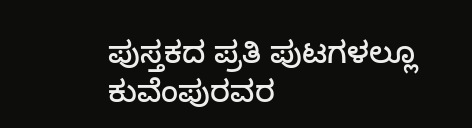ಪುಸ್ತಕದ ಪ್ರತಿ ಪುಟಗಳಲ್ಲೂ ಕುವೆಂಪುರವರ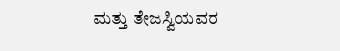ಮತ್ತು ತೇಜಸ್ವಿಯವರ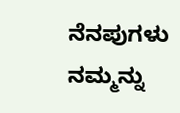ನೆನಪುಗಳು ನಮ್ಮನ್ನು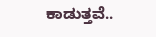ಕಾಡುತ್ತವೆ..